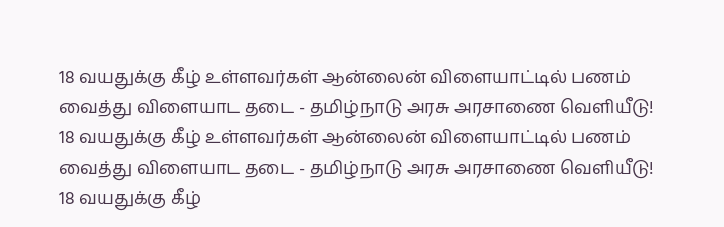18 வயதுக்கு கீழ் உள்ளவர்கள் ஆன்லைன் விளையாட்டில் பணம் வைத்து விளையாட தடை - தமிழ்நாடு அரசு அரசாணை வெளியீடு!
18 வயதுக்கு கீழ் உள்ளவர்கள் ஆன்லைன் விளையாட்டில் பணம் வைத்து விளையாட தடை - தமிழ்நாடு அரசு அரசாணை வெளியீடு!
18 வயதுக்கு கீழ்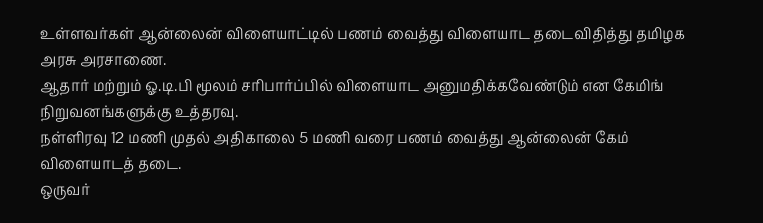உள்ளவர்கள் ஆன்லைன் விளையாட்டில் பணம் வைத்து விளையாட தடைவிதித்து தமிழக அரசு அரசாணை.
ஆதார் மற்றும் ஓ.டி.பி மூலம் சரிபார்ப்பில் விளையாட அனுமதிக்கவேண்டும் என கேமிங் நிறுவனங்களுக்கு உத்தரவு.
நள்ளிரவு 12 மணி முதல் அதிகாலை 5 மணி வரை பணம் வைத்து ஆன்லைன் கேம் விளையாடத் தடை.
ஒருவர்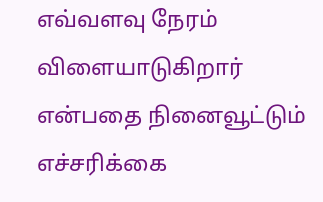எவ்வளவு நேரம் விளையாடுகிறார் என்பதை நினைவூட்டும் எச்சரிக்கை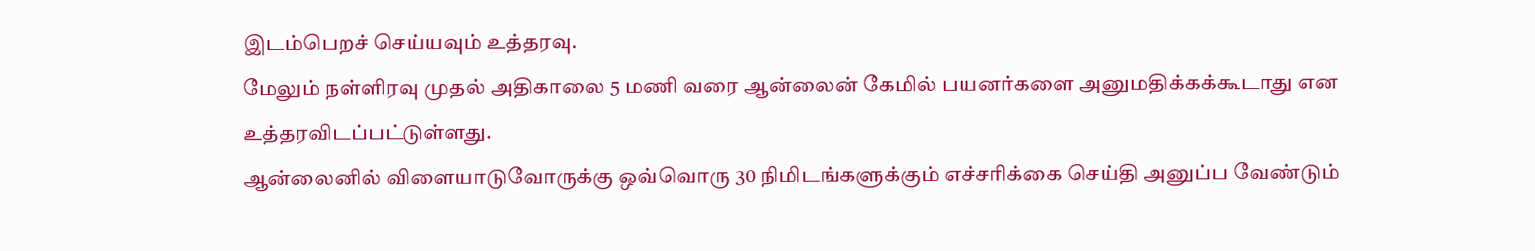இடம்பெறச் செய்யவும் உத்தரவு.
மேலும் நள்ளிரவு முதல் அதிகாலை 5 மணி வரை ஆன்லைன் கேமில் பயனர்களை அனுமதிக்கக்கூடாது என உத்தரவிடப்பட்டுள்ளது.
ஆன்லைனில் விளையாடுவோருக்கு ஒவ்வொரு 30 நிமிடங்களுக்கும் எச்சரிக்கை செய்தி அனுப்ப வேண்டும்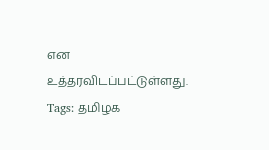என உத்தரவிடப்பட்டுள்ளது.
Tags: தமிழக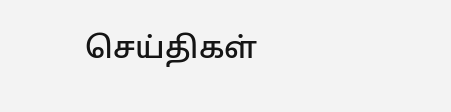செய்திகள்